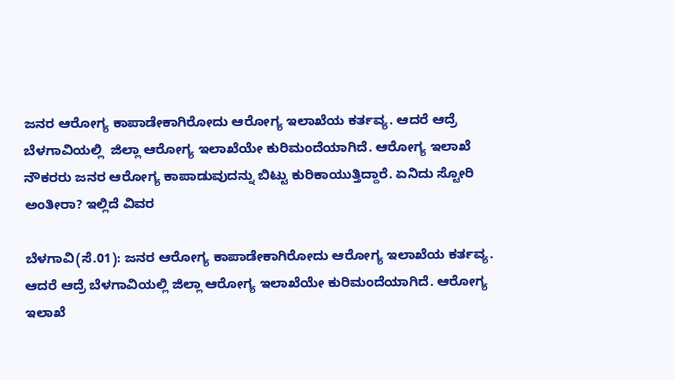ಜನರ ಆರೋಗ್ಯ ಕಾಪಾಡೇಕಾಗಿರೋದು ಆರೋಗ್ಯ ಇಲಾಖೆಯ ಕರ್ತವ್ಯ. ಆದರೆ ಆದ್ರೆ ಬೆಳಗಾವಿಯಲ್ಲಿ  ಜಿಲ್ಲಾ ಆರೋಗ್ಯ ಇಲಾಖೆಯೇ ಕುರಿಮಂದೆಯಾಗಿದೆ. ಆರೋಗ್ಯ ಇಲಾಖೆ ನೌಕರರು ಜನರ ಆರೋಗ್ಯ ಕಾಪಾಡುವುದನ್ನು ಬಿಟ್ಟು ಕುರಿಕಾಯುತ್ತಿದ್ದಾರೆ. ಏನಿದು ಸ್ಟೋರಿ ಅಂತೀರಾ? ಇಲ್ಲಿದೆ ವಿವರ

ಬೆಳಗಾವಿ(ಸೆ.01): ಜನರ ಆರೋಗ್ಯ ಕಾಪಾಡೇಕಾಗಿರೋದು ಆರೋಗ್ಯ ಇಲಾಖೆಯ ಕರ್ತವ್ಯ. ಆದರೆ ಆದ್ರೆ ಬೆಳಗಾವಿಯಲ್ಲಿ ಜಿಲ್ಲಾ ಆರೋಗ್ಯ ಇಲಾಖೆಯೇ ಕುರಿಮಂದೆಯಾಗಿದೆ. ಆರೋಗ್ಯ ಇಲಾಖೆ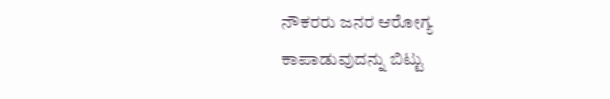ನೌಕರರು ಜನರ ಆರೋಗ್ಯ ಕಾಪಾಡುವುದನ್ನು ಬಿಟ್ಟು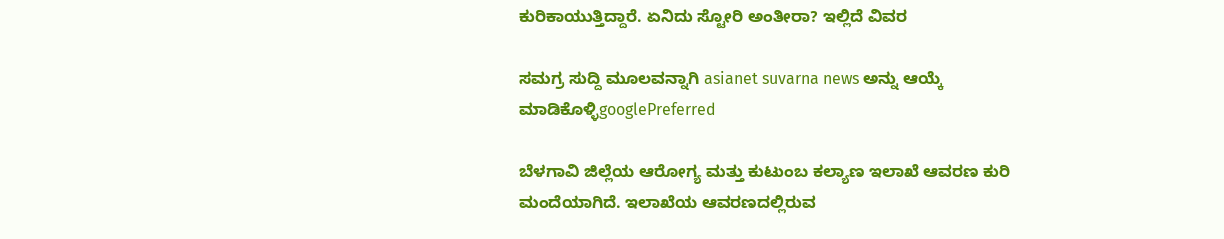ಕುರಿಕಾಯುತ್ತಿದ್ದಾರೆ. ಏನಿದು ಸ್ಟೋರಿ ಅಂತೀರಾ? ಇಲ್ಲಿದೆ ವಿವರ

ಸಮಗ್ರ ಸುದ್ದಿ ಮೂಲವನ್ನಾಗಿ asianet suvarna news ಅನ್ನು ಆಯ್ಕೆ ಮಾಡಿಕೊಳ್ಳಿgooglePreferred

ಬೆಳಗಾವಿ ಜಿಲ್ಲೆಯ ಆರೋಗ್ಯ ಮತ್ತು ಕುಟುಂಬ ಕಲ್ಯಾಣ ಇಲಾಖೆ ಆವರಣ ಕುರಿ ಮಂದೆಯಾಗಿದೆ. ಇಲಾಖೆಯ ಆವರಣದಲ್ಲಿರುವ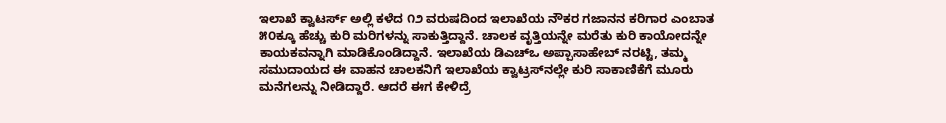ಇಲಾಖೆ ಕ್ವಾಟರ್ಸ್ ಅಲ್ಲಿ ಕಳೆದ ೧೨ ವರುಷದಿಂದ ಇಲಾಖೆಯ ನೌಕರ ಗಜಾನನ ಕರಿಗಾರ ಎಂಬಾತ ೫೦ಕ್ಕೂ ಹೆಚ್ಚು ಕುರಿ ಮರಿಗಳನ್ನು ಸಾಕುತ್ತಿದ್ದಾನೆ. ಚಾಲಕ ವೃತ್ತಿಯನ್ನೇ ಮರೆತು ಕುರಿ ಕಾಯೋದನ್ನೇ ಕಾಯಕವನ್ನಾಗಿ ಮಾಡಿಕೊಂಡಿದ್ದಾನೆ. ಇಲಾಖೆಯ ಡಿಎಚ್ಒ ಅಪ್ಪಾಸಾಹೇಬ್ ನರಟ್ಟಿ, ತಮ್ಮ ಸಮುದಾಯದ ಈ ವಾಹನ ಚಾಲಕನಿಗೆ ಇಲಾಖೆಯ ಕ್ವಾಟ್ರಸ್‌ನಲ್ಲೇ ಕುರಿ ಸಾಕಾಣಿಕೆಗೆ ಮೂರು ಮನೆಗಲನ್ನು ನೀಡಿದ್ದಾರೆ. ಆದರೆ ಈಗ ಕೇಳಿದ್ರೆ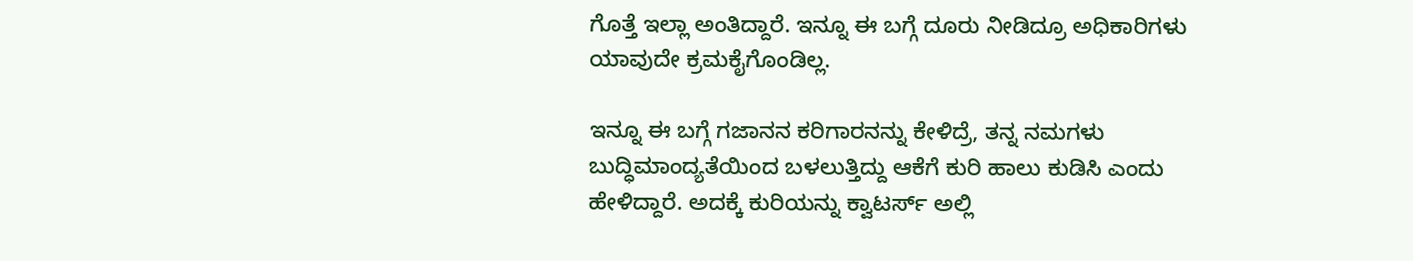ಗೊತ್ತೆ ಇಲ್ಲಾ ಅಂತಿದ್ದಾರೆ. ಇನ್ನೂ ಈ ಬಗ್ಗೆ ದೂರು ನೀಡಿದ್ರೂ ಅಧಿಕಾರಿಗಳು ಯಾವುದೇ ಕ್ರಮಕೈಗೊಂಡಿಲ್ಲ.

ಇನ್ನೂ ಈ ಬಗ್ಗೆ ಗಜಾನನ ಕರಿಗಾರನನ್ನು ಕೇಳಿದ್ರೆ, ತನ್ನ ನಮಗಳು ಬುದ್ಧಿಮಾಂದ್ಯತೆಯಿಂದ ಬಳಲುತ್ತಿದ್ದು ಆಕೆಗೆ ಕುರಿ ಹಾಲು ಕುಡಿಸಿ ಎಂದು ಹೇಳಿದ್ದಾರೆ. ಅದಕ್ಕೆ ಕುರಿಯನ್ನು ಕ್ವಾಟರ್ಸ್ ಅಲ್ಲಿ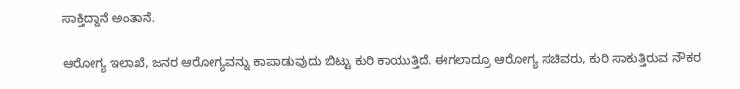ಸಾಕ್ತಿದ್ದಾನೆ ಅಂತಾನೆ.

ಆರೋಗ್ಯ ಇಲಾಖೆ, ಜನರ ಆರೋಗ್ಯವನ್ನು ಕಾಪಾಡುವುದು ಬಿಟ್ಟು ಕುರಿ ಕಾಯುತ್ತಿದೆ. ಈಗಲಾದ್ರೂ ಆರೋಗ್ಯ ಸಚಿವರು, ಕುರಿ ಸಾಕುತ್ತಿರುವ ನೌಕರ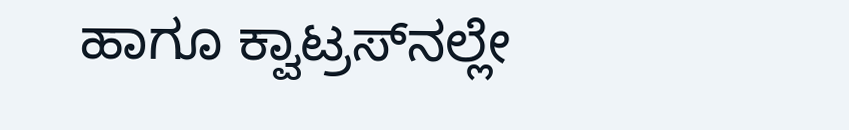ಹಾಗೂ ಕ್ವಾಟ್ರಸ್‌ನಲ್ಲೇ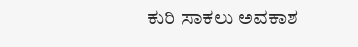ಕುರಿ ಸಾಕಲು ಅವಕಾಶ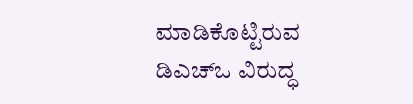ಮಾಡಿಕೊಟ್ಟಿರುವ ಡಿಎಚ್ಒ ವಿರುದ್ಧ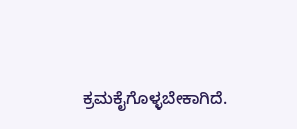ಕ್ರಮಕೈಗೊಳ್ಳಬೇಕಾಗಿದೆ.